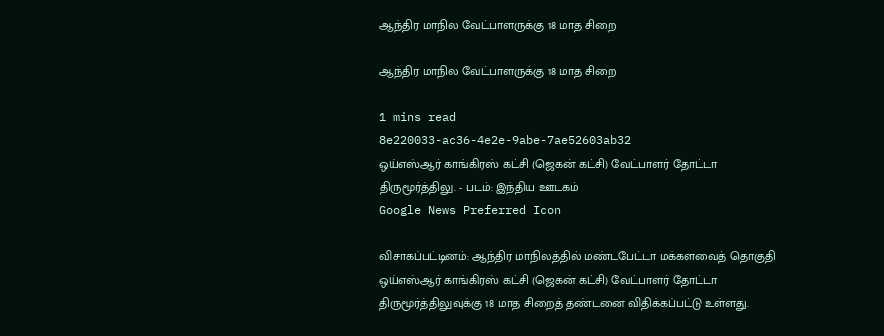ஆந்திர மாநில வேட்பாளருக்கு 18 மாத சிறை

ஆந்திர மாநில வேட்பாளருக்கு 18 மாத சிறை

1 mins read
8e220033-ac36-4e2e-9abe-7ae52603ab32
ஒய்எஸ்ஆர் காங்கிரஸ் கட்சி (ஜெகன் கட்சி) வேட்பாளர் தோட்டா திருமூர்த்திலு. - படம்: இந்திய ஊடகம்
Google News Preferred Icon

விசாகப்பட்டினம்: ஆந்திர மாநிலத்தில் மண்டபேட்டா மக்களவைத் தொகுதி ஒய்எஸ்ஆர் காங்கிரஸ் கட்சி (ஜெகன் கட்சி) வேட்பாளர் தோட்டா திருமூர்த்திலுவுக்கு 18 மாத சிறைத் தண்டனை விதிக்கப்பட்டு உள்ளது.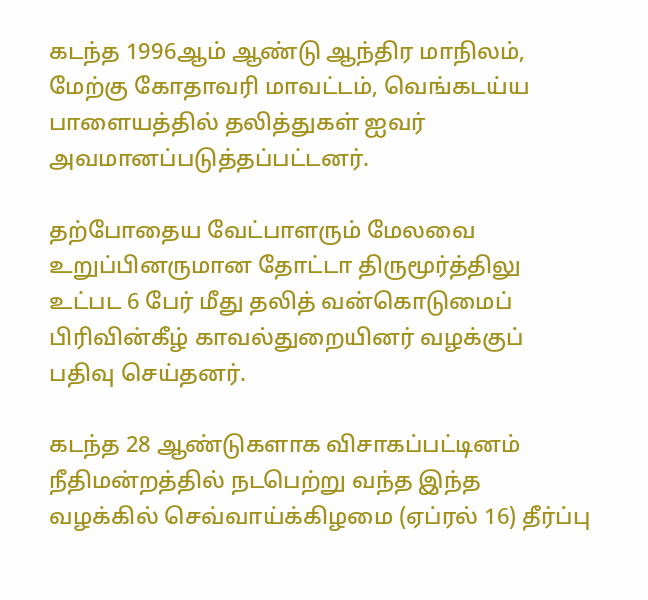கடந்த 1996ஆம் ஆண்டு ஆந்திர மாநிலம், மேற்கு கோதாவரி மாவட்டம், வெங்கடய்ய பாளையத்தில் தலித்துகள் ஐவர் அவமானப்படுத்தப்பட்டனர்.

தற்போதைய வேட்பாளரும் மேலவை உறுப்பினருமான தோட்டா திருமூர்த்திலு உட்பட 6 பேர் மீது தலித் வன்கொடுமைப் பிரிவின்கீழ் காவல்துறையினர் வழக்குப் பதிவு செய்தனர்.

கடந்த 28 ஆண்டுகளாக விசாகப்பட்டினம் நீதிமன்றத்தில் நடபெற்று வந்த இந்த வழக்கில் செவ்வாய்க்கிழமை (ஏப்ரல் 16) தீர்ப்பு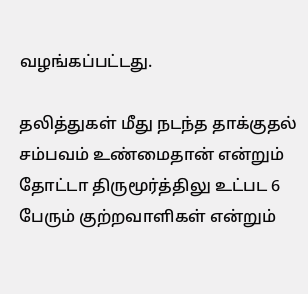வழங்கப்பட்டது.

தலித்துகள் மீது நடந்த தாக்குதல் சம்பவம் உண்மைதான் என்றும் தோட்டா திருமூர்த்திலு உட்பட 6 பேரும் குற்றவாளிகள் என்றும்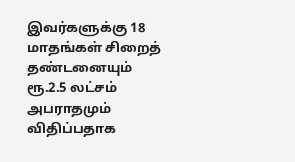இவர்களுக்கு 18 மாதங்கள் சிறைத் தண்டனையும் ரூ.2.5 லட்சம் அபராதமும் விதிப்பதாக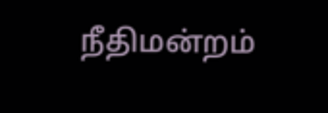நீதிமன்றம்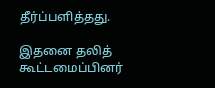தீர்ப்பளித்தது.

இதனை தலித் கூட்டமைப்பினர்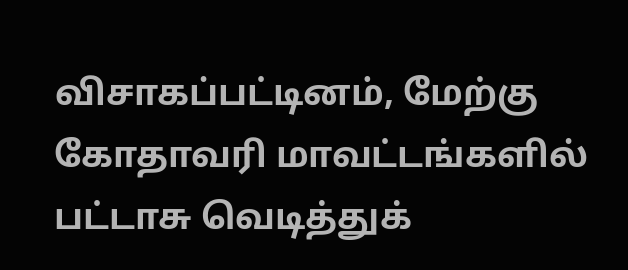விசாகப்பட்டினம், மேற்கு கோதாவரி மாவட்டங்களில் பட்டாசு வெடித்துக்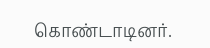கொண்டாடினர்.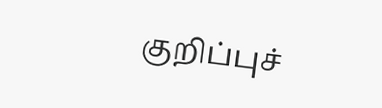குறிப்புச்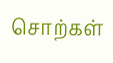சொற்கள்